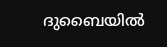ദുബൈയിൽ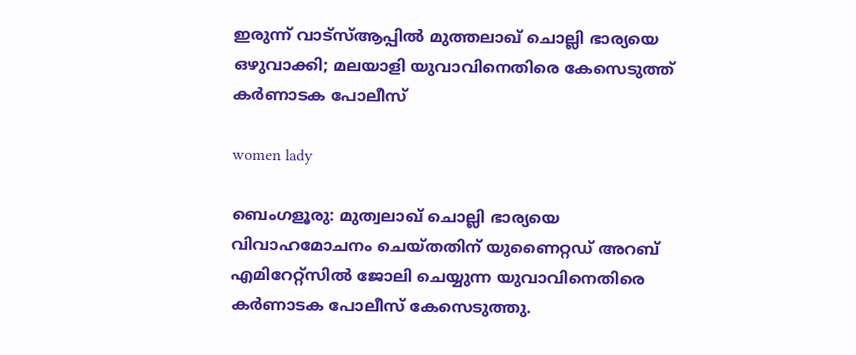ഇരുന്ന് വാട്‌സ്ആപ്പിൽ മുത്തലാഖ് ചൊല്ലി ഭാര്യയെ ഒഴുവാക്കി; മലയാളി യുവാവിനെതിരെ കേസെടുത്ത് കർണാടക പോലീസ്

women lady

ബെംഗളൂരു: മുത്വലാഖ് ചൊല്ലി ഭാര്യയെ വിവാഹമോചനം ചെയ്തതിന് യുണൈറ്റഡ് അറബ് എമിറേറ്റ്‌സിൽ ജോലി ചെയ്യുന്ന യുവാവിനെതിരെ കർണാടക പോലീസ് കേസെടുത്തു.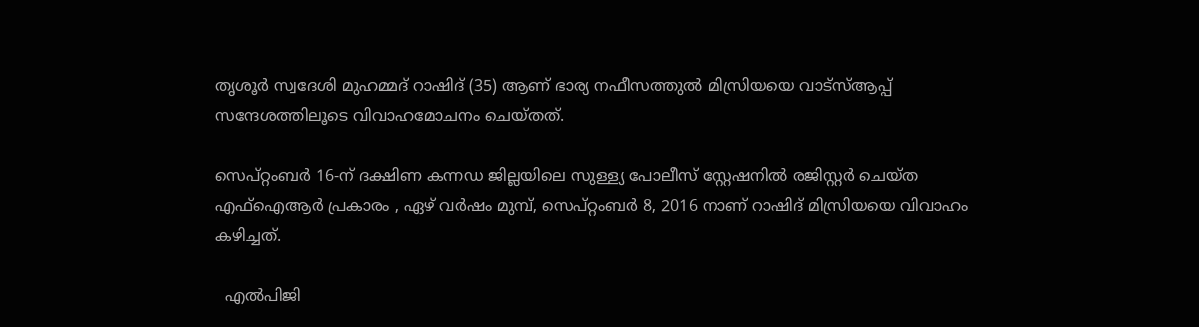തൃശൂർ സ്വദേശി മുഹമ്മദ് റാഷിദ് (35) ആണ് ഭാര്യ നഫീസത്തുൽ മിസ്രിയയെ വാട്‌സ്ആപ്പ് സന്ദേശത്തിലൂടെ വിവാഹമോചനം ചെയ്തത്.

സെപ്റ്റംബർ 16-ന് ദക്ഷിണ കന്നഡ ജില്ലയിലെ സുള്ള്യ പോലീസ് സ്റ്റേഷനിൽ രജിസ്റ്റർ ചെയ്ത എഫ്‌ഐആർ പ്രകാരം , ഏഴ് വർഷം മുമ്പ്, സെപ്റ്റംബർ 8, 2016 നാണ് റാഷിദ് മിസ്രിയയെ വിവാഹം കഴിച്ചത്.

  എൽപിജി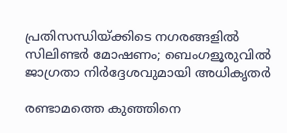പ്രതിസന്ധിയ്ക്കിടെ നഗരങ്ങളിൽ സിലിണ്ടർ മോഷണം; ബെംഗളൂരുവിൽ ജാഗ്രതാ നിർദ്ദേശവുമായി അധികൃതർ

രണ്ടാമത്തെ കുഞ്ഞിനെ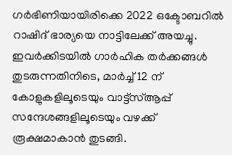ഗർഭിണിയായിരിക്കെ 2022 ഒക്ടോബറിൽ റാഷിദ് ഭാര്യയെ നാട്ടിലേക്ക് അയച്ചു. ഇവർക്കിടയിൽ ഗാർഹിക തർക്കങ്ങൾ തുടരുന്നതിനിടെ, മാർച്ച് 12 ന് കോളുകളിലൂടെയും വാട്ട്‌സ്ആപ്പ് സന്ദേശങ്ങളിലൂടെയും വഴക്ക് രൂക്ഷമാകാൻ തുടങ്ങി.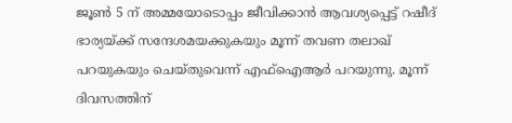ജൂൺ 5 ന് അമ്മയോടൊപ്പം ജീവിക്കാൻ ആവശ്യപ്പെട്ട് റഷീദ് ഭാര്യയ്ക്ക് സന്ദേശമയക്കുകയും മൂന്ന് തവണ തലാഖ് പറയുകയും ചെയ്തുവെന്ന് എഫ്‌ഐആർ പറയുന്നു. മൂന്ന് ദിവസത്തിന്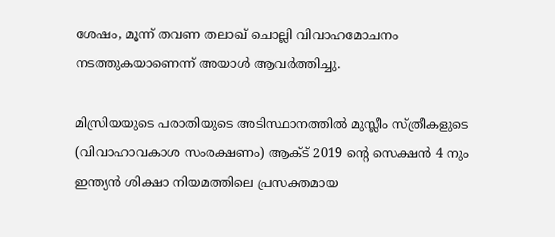ശേഷം, മൂന്ന് തവണ തലാഖ് ചൊല്ലി വിവാഹമോചനം നടത്തുകയാണെന്ന് അയാൾ ആവർത്തിച്ചു.

മിസ്രിയയുടെ പരാതിയുടെ അടിസ്ഥാനത്തിൽ മുസ്ലീം സ്ത്രീകളുടെ (വിവാഹാവകാശ സംരക്ഷണം) ആക്ട് 2019 ന്റെ സെക്ഷൻ 4 നും ഇന്ത്യൻ ശിക്ഷാ നിയമത്തിലെ പ്രസക്തമായ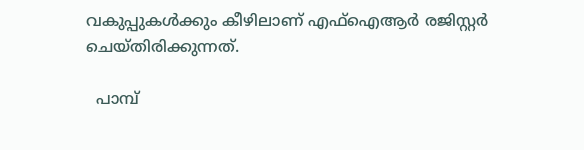വകുപ്പുകൾക്കും കീഴിലാണ് എഫ്ഐആർ രജിസ്റ്റർ ചെയ്തിരിക്കുന്നത്.

  പാമ്പ്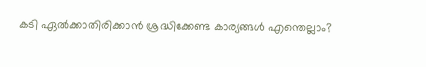കടി ഏൽക്കാതിരിക്കാൻ ശ്രദ്ധിക്കേണ്ട കാര്യങ്ങൾ എന്തെല്ലാം?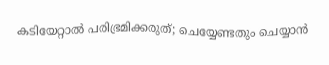കടിയേറ്റാൽ പരിഭ്രമിക്കരുത്; ചെയ്യേണ്ടതും ചെയ്യാൻ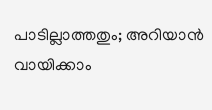പാടില്ലാത്തതും; അറിയാൻ വായിക്കാം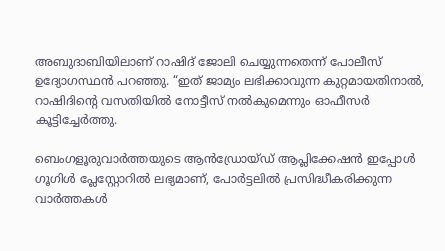അബുദാബിയിലാണ് റാഷിദ് ജോലി ചെയ്യുന്നതെന്ന് പോലീസ് ഉദ്യോഗസ്ഥൻ പറഞ്ഞു. “ഇത് ജാമ്യം ലഭിക്കാവുന്ന കുറ്റമായതിനാൽ, റാഷിദിന്റെ വസതിയിൽ നോട്ടീസ് നൽകുമെന്നും ഓഫീസർ കൂട്ടിച്ചേർത്തു.

ബെംഗളൂരുവാർത്തയുടെ ആൻഡ്രോയ്ഡ് ആപ്ലിക്കേഷൻ ഇപ്പോൾ ഗൂഗിൾ പ്ലേസ്റ്റോറിൽ ലഭ്യമാണ്, പോർട്ടലിൽ പ്രസിദ്ധീകരിക്കുന്ന വാർത്തകൾ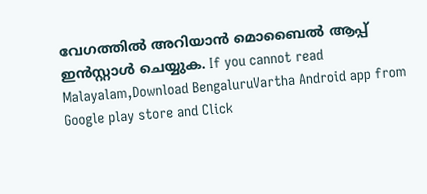വേഗത്തിൽ അറിയാൻ മൊബൈൽ ആപ്പ് ഇൻസ്റ്റാൾ ചെയ്യുക. If you cannot read Malayalam,Download BengaluruVartha Android app from Google play store and Click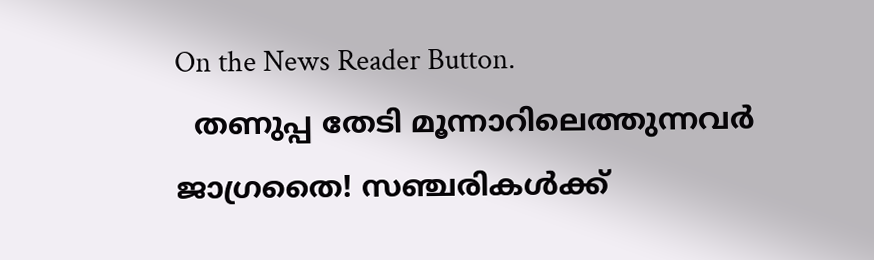On the News Reader Button.
  തണുപ്പ തേടി മൂന്നാറിലെത്തുന്നവർ ജാഗ്രതൈ! സഞ്ചരികൾക്ക്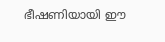ഭീഷണിയായി ഈ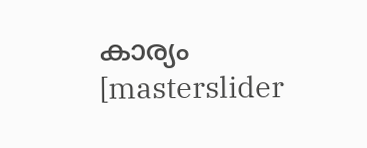കാര്യം
[masterslider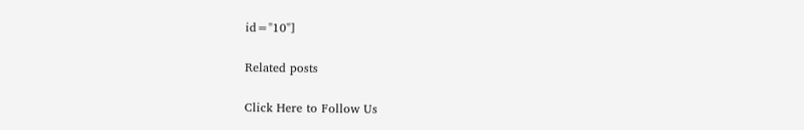id="10"]

Related posts

Click Here to Follow Us